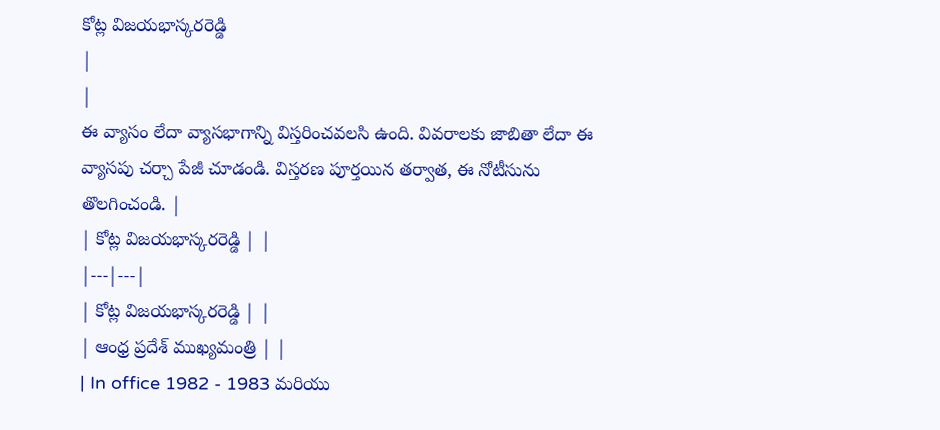కోట్ల విజయభాస్కరరెడ్డి
|
|
ఈ వ్యాసం లేదా వ్యాసభాగాన్ని విస్తరించవలసి ఉంది. వివరాలకు జాబితా లేదా ఈ వ్యాసపు చర్చా పేజీ చూడండి. విస్తరణ పూర్తయిన తర్వాత, ఈ నోటీసును తొలగించండి. |
| కోట్ల విజయభాస్కరరెడ్డి | |
|---|---|
| కోట్ల విజయభాస్కరరెడ్డి | |
| ఆంధ్ర ప్రదేశ్ ముఖ్యమంత్రి | |
| In office 1982 - 1983 మరియు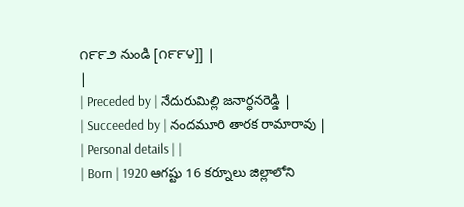౧౯౯౨ నుండి [౧౯౯౪]] |
|
| Preceded by | నేదురుమిల్లి జనార్ధనరెడ్డి |
| Succeeded by | నందమూరి తారక రామారావు |
| Personal details | |
| Born | 1920 ఆగష్టు 16 కర్నూలు జిల్లాలోని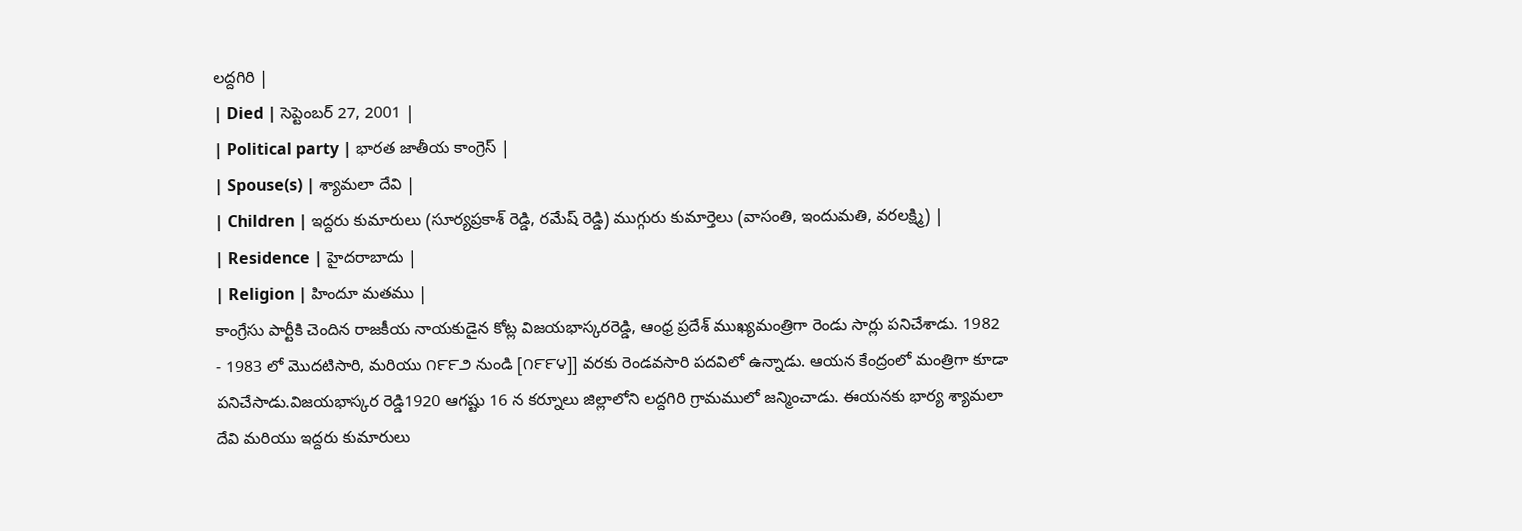లద్దగిరి |
| Died | సెప్టెంబర్ 27, 2001 |
| Political party | భారత జాతీయ కాంగ్రెస్ |
| Spouse(s) | శ్యామలా దేవి |
| Children | ఇద్దరు కుమారులు (సూర్యప్రకాశ్ రెడ్డి, రమేష్ రెడ్డి) ముగ్గురు కుమార్తెలు (వాసంతి, ఇందుమతి, వరలక్ష్మి) |
| Residence | హైదరాబాదు |
| Religion | హిందూ మతము |
కాంగ్రేసు పార్టీకి చెందిన రాజకీయ నాయకుడైన కోట్ల విజయభాస్కరరెడ్డి, ఆంధ్ర ప్రదేశ్ ముఖ్యమంత్రిగా రెండు సార్లు పనిచేశాడు. 1982 - 1983 లో మొదటిసారి, మరియు ౧౯౯౨ నుండి [౧౯౯౪]] వరకు రెండవసారి పదవిలో ఉన్నాడు. ఆయన కేంద్రంలో మంత్రిగా కూడా పనిచేసాడు.విజయభాస్కర రెడ్డి1920 ఆగష్టు 16 న కర్నూలు జిల్లాలోని లద్దగిరి గ్రామములో జన్మించాడు. ఈయనకు భార్య శ్యామలా దేవి మరియు ఇద్దరు కుమారులు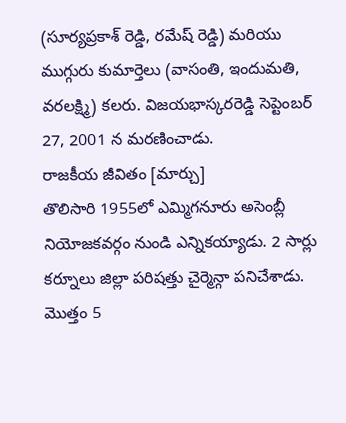(సూర్యప్రకాశ్ రెడ్డి, రమేష్ రెడ్డి) మరియు ముగ్గురు కుమార్తెలు (వాసంతి, ఇందుమతి, వరలక్ష్మి) కలరు. విజయభాస్కరరెడ్డి సెప్టెంబర్ 27, 2001 న మరణించాడు.
రాజకీయ జీవితం [మార్చు]
తొలిసారి 1955లో ఎమ్మిగనూరు అసెంబ్లీ నియోజకవర్గం నుండి ఎన్నికయ్యాడు. 2 సార్లు కర్నూలు జిల్లా పరిషత్తు చైర్మెన్గా పనిచేశాడు. మొత్తం 5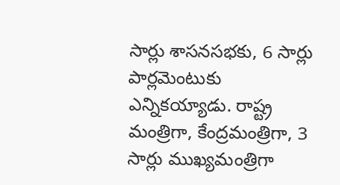సార్లు శాసనసభకు, 6 సార్లు పార్లమెంటుకు ఎన్నికయ్యాడు. రాష్ట్ర మంత్రిగా, కేంద్రమంత్రిగా, 3 సార్లు ముఖ్యమంత్రిగా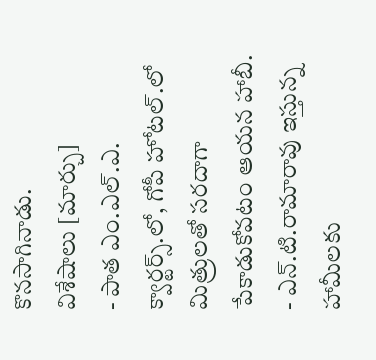కొనసాగినాడు.
విశేషాలు [మార్చు]
- పాత ఎం.ఎల్.ఎ. క్వార్టర్స్.లో, గోపీ హోటల్.లో మిత్రులతో సరదాగా పేకాడుకోవటం ఆయన హాబీ.
- ఎన్.టి.రామారావు ఇస్తున్న హామీలకు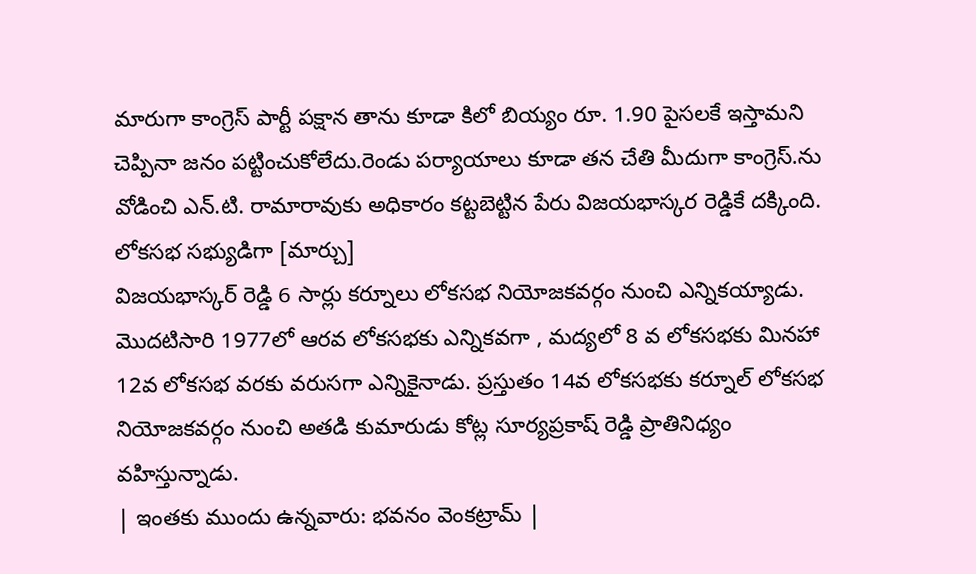మారుగా కాంగ్రెస్ పార్టీ పక్షాన తాను కూడా కిలో బియ్యం రూ. 1.90 పైసలకే ఇస్తామని చెప్పినా జనం పట్టించుకోలేదు.రెండు పర్యాయాలు కూడా తన చేతి మీదుగా కాంగ్రెస్.ను వోడించి ఎన్.టి. రామారావుకు అధికారం కట్టబెట్టిన పేరు విజయభాస్కర రెడ్డికే దక్కింది.
లోకసభ సభ్యుడిగా [మార్చు]
విజయభాస్కర్ రెడ్డి 6 సార్లు కర్నూలు లోకసభ నియోజకవర్గం నుంచి ఎన్నికయ్యాడు. మొదటిసారి 1977లో ఆరవ లోకసభకు ఎన్నికవగా , మద్యలో 8 వ లోకసభకు మినహా 12వ లోకసభ వరకు వరుసగా ఎన్నికైనాడు. ప్రస్తుతం 14వ లోకసభకు కర్నూల్ లోకసభ నియోజకవర్గం నుంచి అతడి కుమారుడు కోట్ల సూర్యప్రకాష్ రెడ్డి ప్రాతినిధ్యం వహిస్తున్నాడు.
| ఇంతకు ముందు ఉన్నవారు: భవనం వెంకట్రామ్ |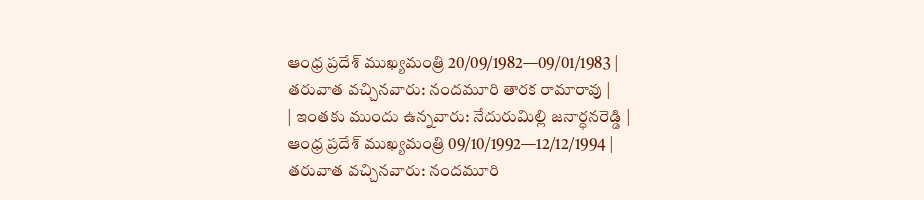ఆంధ్ర ప్రదేశ్ ముఖ్యమంత్రి 20/09/1982—09/01/1983 |
తరువాత వచ్చినవారు: నందమూరి తారక రామారావు |
| ఇంతకు ముందు ఉన్నవారు: నేదురుమిల్లి జనార్ధనరెడ్డి |
ఆంధ్ర ప్రదేశ్ ముఖ్యమంత్రి 09/10/1992—12/12/1994 |
తరువాత వచ్చినవారు: నందమూరి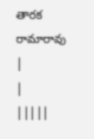తారక రామారావు |
|
|||||